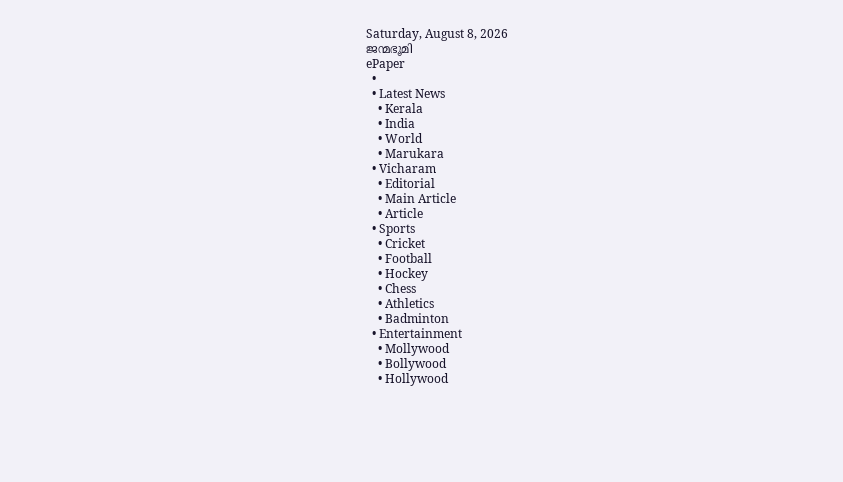Saturday, August 8, 2026
ജന്മഭൂമി
ePaper
  •
  • Latest News
    • Kerala
    • India
    • World
    • Marukara
  • Vicharam
    • Editorial
    • Main Article
    • Article
  • Sports
    • Cricket
    • Football
    • Hockey
    • Chess
    • Athletics
    • Badminton
  • Entertainment
    • Mollywood
    • Bollywood
    • Hollywood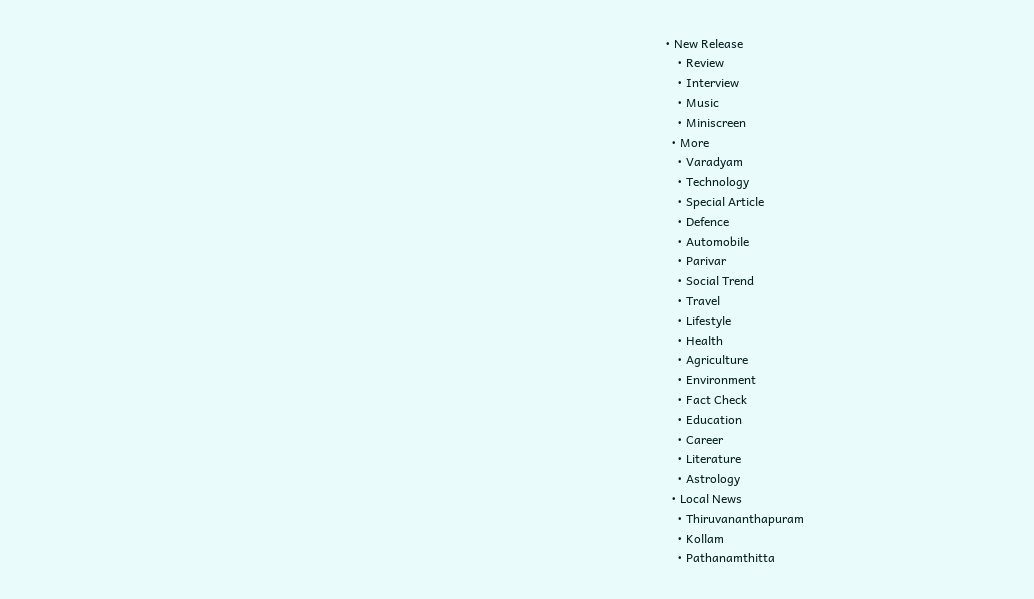• New Release
    • Review
    • Interview
    • Music
    • Miniscreen
  • More
    • Varadyam
    • Technology
    • Special Article
    • Defence
    • Automobile
    • Parivar
    • Social Trend
    • Travel
    • Lifestyle
    • Health
    • Agriculture
    • Environment
    • Fact Check
    • Education
    • Career
    • Literature
    • Astrology
  • Local News
    • Thiruvananthapuram
    • Kollam
    • Pathanamthitta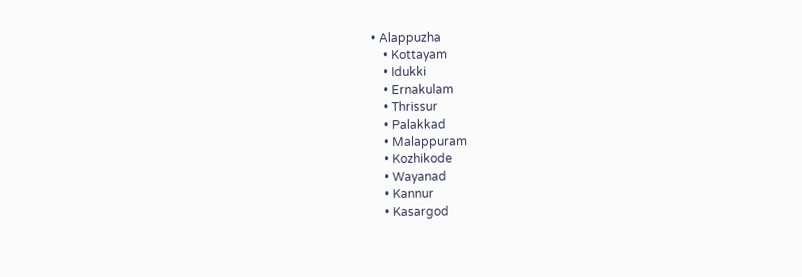• Alappuzha
    • Kottayam
    • Idukki
    • Ernakulam
    • Thrissur
    • Palakkad
    • Malappuram
    • Kozhikode
    • Wayanad
    • Kannur
    • Kasargod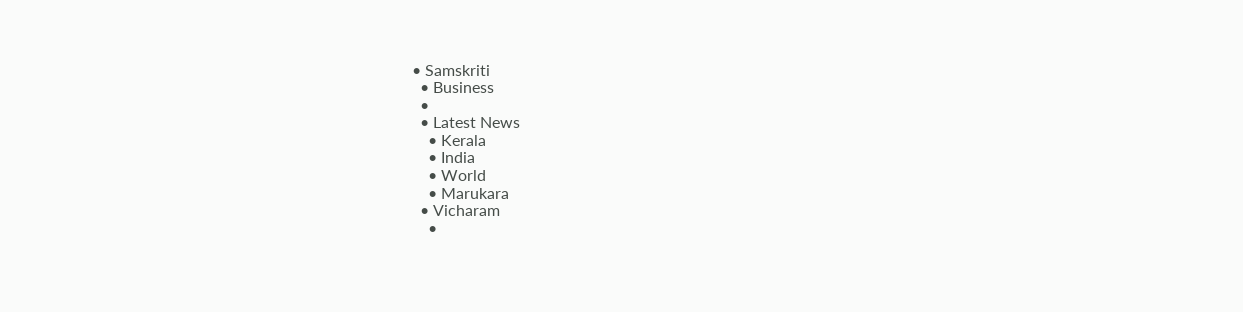• Samskriti
  • Business
  •
  • Latest News
    • Kerala
    • India
    • World
    • Marukara
  • Vicharam
    •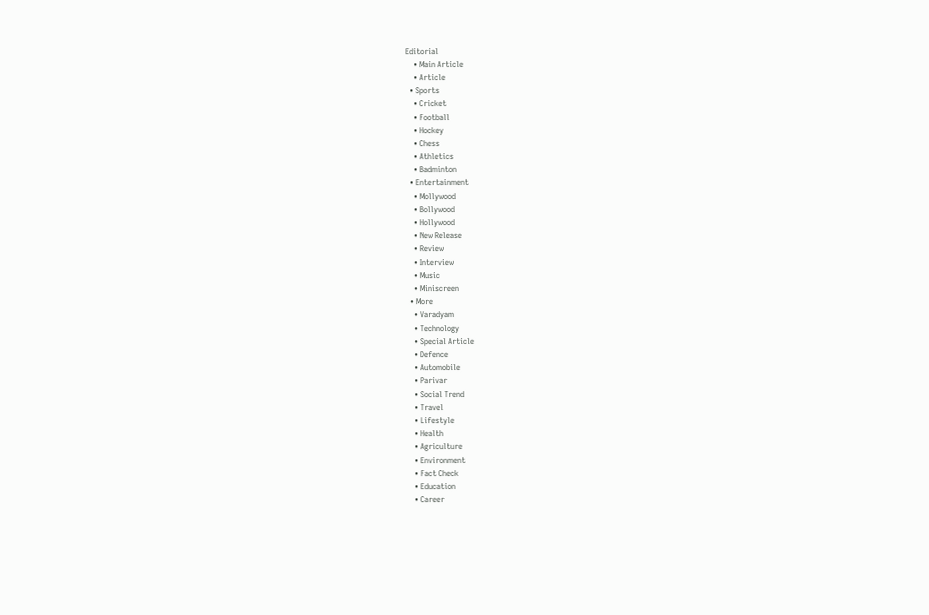Editorial
    • Main Article
    • Article
  • Sports
    • Cricket
    • Football
    • Hockey
    • Chess
    • Athletics
    • Badminton
  • Entertainment
    • Mollywood
    • Bollywood
    • Hollywood
    • New Release
    • Review
    • Interview
    • Music
    • Miniscreen
  • More
    • Varadyam
    • Technology
    • Special Article
    • Defence
    • Automobile
    • Parivar
    • Social Trend
    • Travel
    • Lifestyle
    • Health
    • Agriculture
    • Environment
    • Fact Check
    • Education
    • Career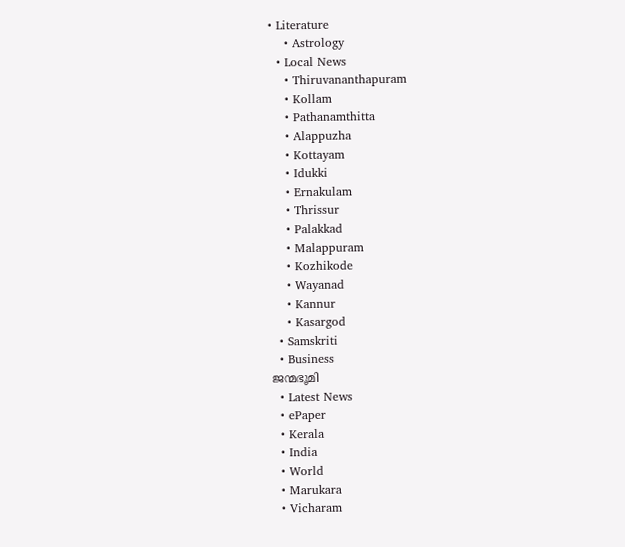• Literature
    • Astrology
  • Local News
    • Thiruvananthapuram
    • Kollam
    • Pathanamthitta
    • Alappuzha
    • Kottayam
    • Idukki
    • Ernakulam
    • Thrissur
    • Palakkad
    • Malappuram
    • Kozhikode
    • Wayanad
    • Kannur
    • Kasargod
  • Samskriti
  • Business
ജന്മഭൂമി
  • Latest News
  • ePaper
  • Kerala
  • India
  • World
  • Marukara
  • Vicharam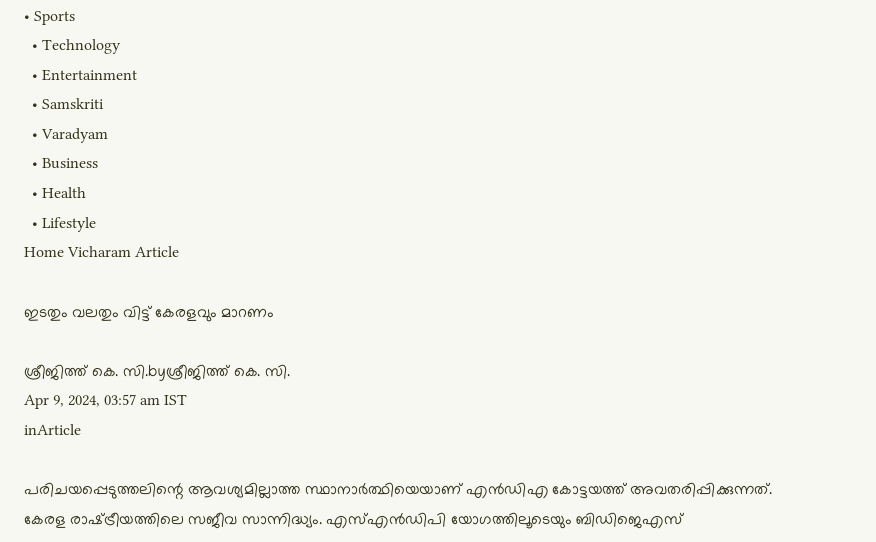• Sports
  • Technology
  • Entertainment
  • Samskriti
  • Varadyam
  • Business
  • Health
  • Lifestyle
Home Vicharam Article

ഇടതും വലതും വിട്ട് കേരളവും മാറണം

ശ്രീജിത്ത്‌ കെ. സി.byശ്രീജിത്ത്‌ കെ. സി.
Apr 9, 2024, 03:57 am IST
inArticle

പരിചയപ്പെടുത്തലിന്റെ ആവശ്യമില്ലാത്ത സ്ഥാനാര്‍ത്ഥിയെയാണ് എന്‍ഡിഎ കോട്ടയത്ത് അവതരിപ്പിക്കുന്നത്. കേരള രാഷ്‌ട്രീയത്തിലെ സജീവ സാന്നിദ്ധ്യം. എസ്എന്‍ഡിപി യോഗത്തിലൂടെയും ബിഡിജെഎസ്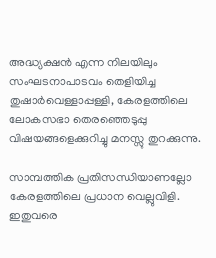അദ്ധ്യക്ഷന്‍ എന്ന നിലയിലും സംഘടനാപാടവം തെളിയിച്ച തുഷാര്‍വെള്ളാപ്പള്ളി, കേരളത്തിലെ ലോകസഭാ തെരഞ്ഞെടുപ്പു വിഷയങ്ങളെക്കുറിച്ചു മനസ്സു തുറക്കുന്നു.

സാമ്പത്തിക പ്രതിസന്ധിയാണല്ലോ കേരളത്തിലെ പ്രധാന വെല്ലുവിളി. ഇതുവരെ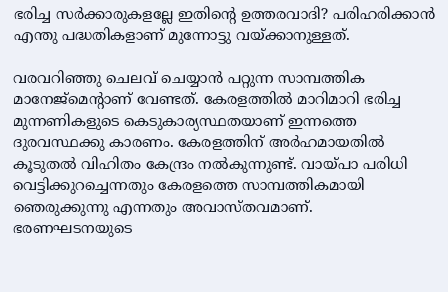ഭരിച്ച സര്‍ക്കാരുകളല്ലേ ഇതിന്റെ ഉത്തരവാദി? പരിഹരിക്കാന്‍ എന്തു പദ്ധതികളാണ് മുന്നോട്ടു വയ്‌ക്കാനുള്ളത്.

വരവറിഞ്ഞു ചെലവ് ചെയ്യാന്‍ പറ്റുന്ന സാമ്പത്തിക മാനേജ്‌മെന്റാണ് വേണ്ടത്. കേരളത്തില്‍ മാറിമാറി ഭരിച്ച മുന്നണികളുടെ കെടുകാര്യസ്ഥതയാണ് ഇന്നത്തെ ദുരവസ്ഥക്കു കാരണം. കേരളത്തിന് അര്‍ഹമായതില്‍ കൂടുതല്‍ വിഹിതം കേന്ദ്രം നല്‍കുന്നുണ്ട്. വായ്‌പാ പരിധി വെട്ടിക്കുറച്ചെന്നതും കേരളത്തെ സാമ്പത്തികമായി ഞെരുക്കുന്നു എന്നതും അവാസ്തവമാണ്. ഭരണഘടനയുടെ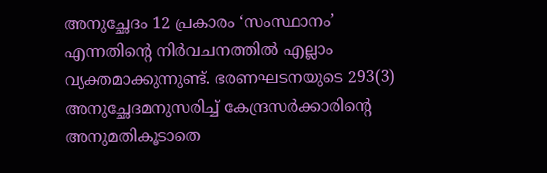അനുച്ഛേദം 12 പ്രകാരം ‘സംസ്ഥാനം’ എന്നതിന്റെ നിര്‍വചനത്തില്‍ എല്ലാം വ്യക്തമാക്കുന്നുണ്ട്. ഭരണഘടനയുടെ 293(3) അനുച്ഛേദമനുസരിച്ച് കേന്ദ്രസര്‍ക്കാരിന്റെ അനുമതികൂടാതെ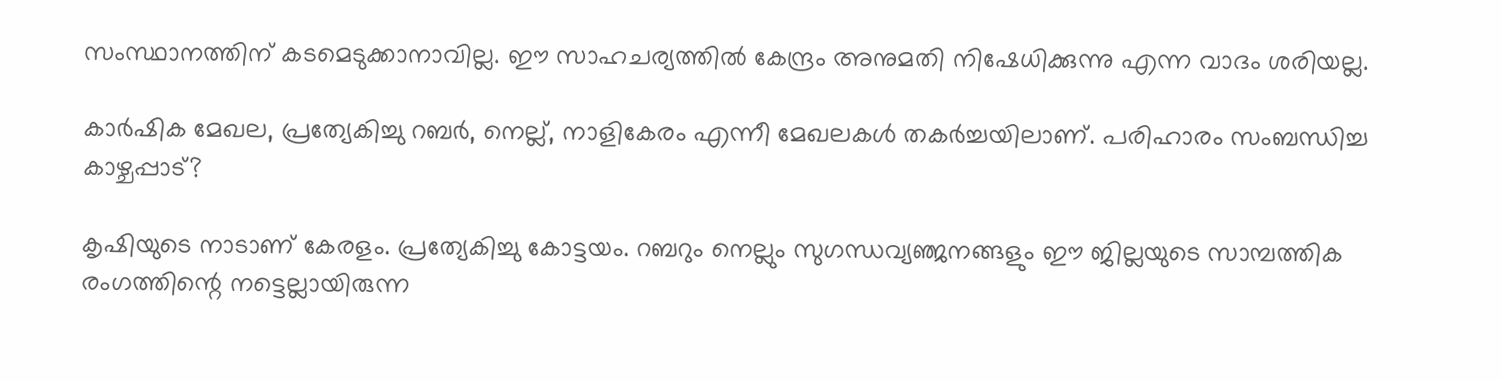സംസ്ഥാനത്തിന് കടമെടുക്കാനാവില്ല. ഈ സാഹചര്യത്തില്‍ കേന്ദ്രം അനുമതി നിഷേധിക്കുന്നു എന്ന വാദം ശരിയല്ല.

കാര്‍ഷിക മേഖല, പ്രത്യേകിച്ചു റബര്‍, നെല്ല്, നാളികേരം എന്നീ മേഖലകള്‍ തകര്‍ച്ചയിലാണ്. പരിഹാരം സംബന്ധിച്ച കാഴ്ചപ്പാട്?

കൃഷിയുടെ നാടാണ് കേരളം. പ്രത്യേകിച്ചു കോട്ടയം. റബറും നെല്ലും സുഗന്ധവ്യഞ്ജനങ്ങളും ഈ ജില്ലയുടെ സാമ്പത്തിക രംഗത്തിന്റെ നട്ടെല്ലായിരുന്ന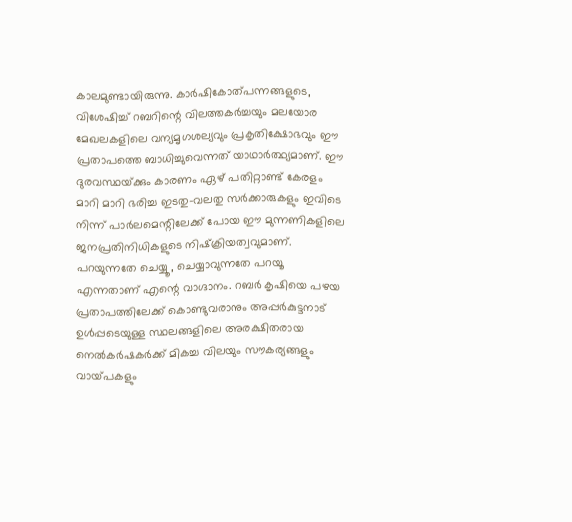കാലമുണ്ടായിരുന്നു. കാര്‍ഷികോത്പന്നങ്ങളുടെ, വിശേഷിച്ച് റബറിന്റെ വിലത്തകര്‍ച്ചയും മലയോര മേഖലകളിലെ വന്യമൃഗശല്യവും പ്രകൃതിക്ഷോഭവും ഈ പ്രതാപത്തെ ബാധിച്ചുവെന്നത് യാഥാര്‍ത്ഥ്യമാണ്. ഈ ദുരവസ്ഥയ്‌ക്കും കാരണം ഏഴ് പതിറ്റാണ്ട് കേരളം മാറി മാറി ഭരിച്ച ഇടതു-വലതു സര്‍ക്കാരുകളും ഇവിടെ നിന്ന് പാര്‍ലമെന്റിലേക്ക് പോയ ഈ മുന്നണികളിലെ ജനപ്രതിനിധികളുടെ നിഷ്‌ക്രിയത്വവുമാണ്. പറയുന്നതേ ചെയ്യൂ, ചെയ്യാവുന്നതേ പറയൂ എന്നതാണ് എന്റെ വാഗ്ദാനം. റബര്‍ കൃഷിയെ പഴയ പ്രതാപത്തിലേക്ക് കൊണ്ടുവരാനും അപ്പര്‍കുട്ടനാട് ഉള്‍പ്പടെയുള്ള സ്ഥലങ്ങളിലെ അരക്ഷിതരായ നെല്‍കര്‍ഷകര്‍ക്ക് മികച്ച വിലയും സൗകര്യങ്ങളും വായ്‌പകളും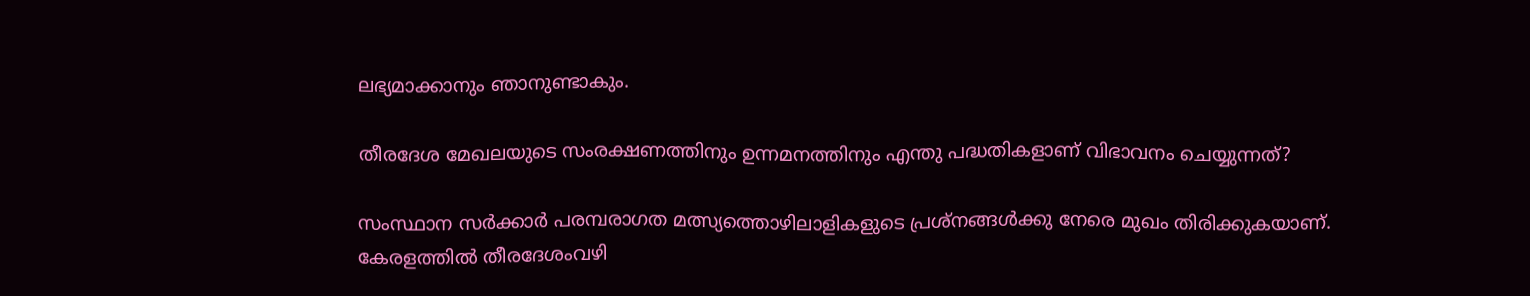ലഭ്യമാക്കാനും ഞാനുണ്ടാകും.

തീരദേശ മേഖലയുടെ സംരക്ഷണത്തിനും ഉന്നമനത്തിനും എന്തു പദ്ധതികളാണ് വിഭാവനം ചെയ്യുന്നത്?

സംസ്ഥാന സര്‍ക്കാര്‍ പരമ്പരാഗത മത്സ്യത്തൊഴിലാളികളുടെ പ്രശ്നങ്ങള്‍ക്കു നേരെ മുഖം തിരിക്കുകയാണ്. കേരളത്തില്‍ തീരദേശംവഴി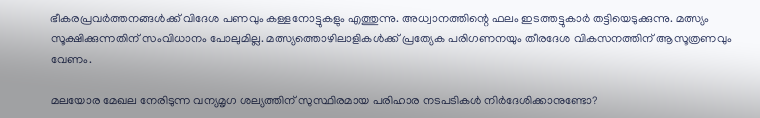ഭീകരപ്രവര്‍ത്തനങ്ങള്‍ക്ക് വിദേശ പണവും കള്ളനോട്ടുകളും എത്തുന്നു. അധ്വാനത്തിന്റെ ഫലം ഇടത്തട്ടുകാര്‍ തട്ടിയെടുക്കുന്നു. മത്സ്യം സൂക്ഷിക്കുന്നതിന് സംവിധാനം പോലുമില്ല. മത്സ്യത്തൊഴിലാളികള്‍ക്ക് പ്രത്യേക പരിഗണനയും തീരദേശ വികസനത്തിന് ആസൂത്രണവും വേണം.

മലയോര മേഖല നേരിടുന്ന വന്യമൃഗ ശല്യത്തിന് സുസ്ഥിരമായ പരിഹാര നടപടികള്‍ നിര്‍ദേശിക്കാനുണ്ടോ?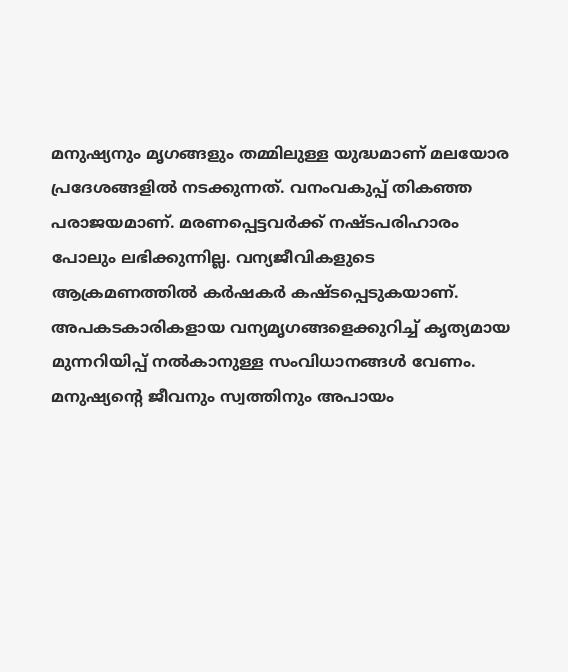മനുഷ്യനും മൃഗങ്ങളും തമ്മിലുള്ള യുദ്ധമാണ് മലയോര പ്രദേശങ്ങളില്‍ നടക്കുന്നത്. വനംവകുപ്പ് തികഞ്ഞ പരാജയമാണ്. മരണപ്പെട്ടവര്‍ക്ക് നഷ്ടപരിഹാരം പോലും ലഭിക്കുന്നില്ല. വന്യജീവികളുടെ ആക്രമണത്തില്‍ കര്‍ഷകര്‍ കഷ്ടപ്പെടുകയാണ്. അപകടകാരികളായ വന്യമൃഗങ്ങളെക്കുറിച്ച് കൃത്യമായ മുന്നറിയിപ്പ് നല്‍കാനുള്ള സംവിധാനങ്ങള്‍ വേണം. മനുഷ്യന്റെ ജീവനും സ്വത്തിനും അപായം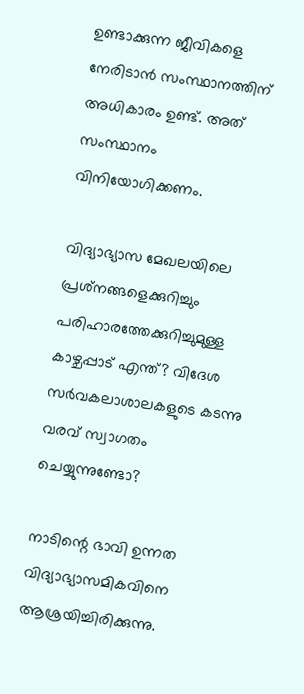ഉണ്ടാക്കുന്ന ജീവികളെ നേരിടാന്‍ സംസ്ഥാനത്തിന് അധികാരം ഉണ്ട്. അത് സംസ്ഥാനം വിനിയോഗിക്കണം.

വിദ്യാഭ്യാസ മേഖലയിലെ പ്രശ്‌നങ്ങളെക്കുറിച്ചും പരിഹാരത്തേക്കുറിച്ചുമുള്ള കാഴ്ചപ്പാട് എന്ത്? വിദേശ സര്‍വകലാശാലകളുടെ കടന്നു വരവ് സ്വാഗതം ചെയ്യുന്നുണ്ടോ?

നാടിന്റെ ഭാവി ഉന്നത വിദ്യാഭ്യാസമികവിനെ ആശ്രയിച്ചിരിക്കുന്നു.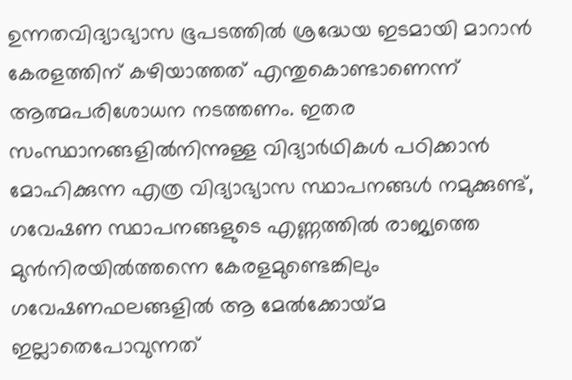ഉന്നതവിദ്യാഭ്യാസ ഭൂപടത്തില്‍ ശ്രദ്ധേയ ഇടമായി മാറാന്‍ കേരളത്തിന് കഴിയാത്തത് എന്തുകൊണ്ടാണെന്ന് ആത്മപരിശോധന നടത്തണം. ഇതര സംസ്ഥാനങ്ങളില്‍നിന്നുള്ള വിദ്യാര്‍ഥികള്‍ പഠിക്കാന്‍ മോഹിക്കുന്ന എത്ര വിദ്യാഭ്യാസ സ്ഥാപനങ്ങള്‍ നമുക്കുണ്ട്, ഗവേഷണ സ്ഥാപനങ്ങളുടെ എണ്ണത്തില്‍ രാജ്യത്തെ മുന്‍നിരയില്‍ത്തന്നെ കേരളമുണ്ടെങ്കിലും ഗവേഷണഫലങ്ങളില്‍ ആ മേല്‍ക്കോയ്‌മ ഇല്ലാതെപോവുന്നത്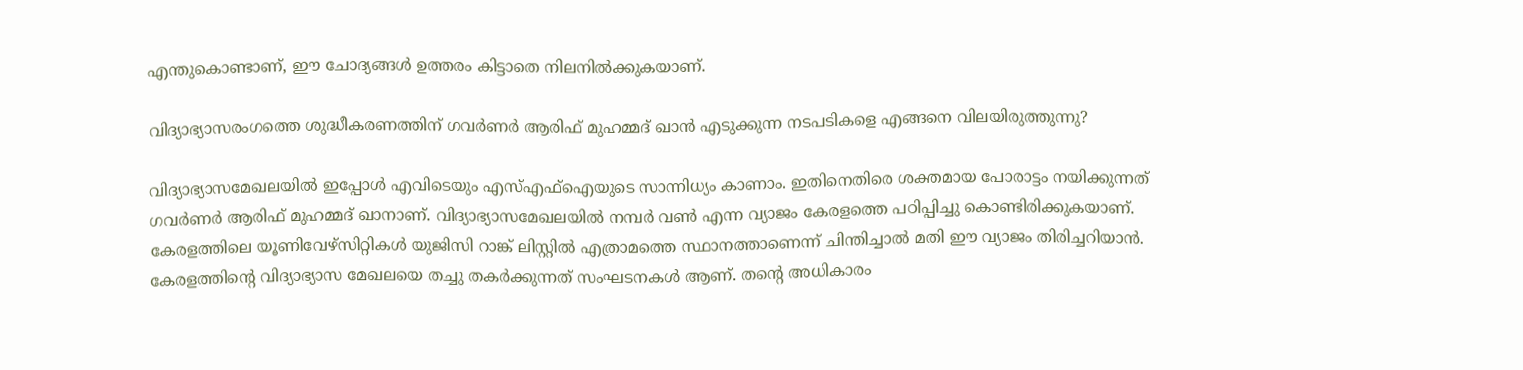എന്തുകൊണ്ടാണ്, ഈ ചോദ്യങ്ങള്‍ ഉത്തരം കിട്ടാതെ നിലനില്‍ക്കുകയാണ്.

വിദ്യാഭ്യാസരംഗത്തെ ശുദ്ധീകരണത്തിന് ഗവര്‍ണര്‍ ആരിഫ് മുഹമ്മദ് ഖാന്‍ എടുക്കുന്ന നടപടികളെ എങ്ങനെ വിലയിരുത്തുന്നു?

വിദ്യാഭ്യാസമേഖലയില്‍ ഇപ്പോള്‍ എവിടെയും എസ്എഫ്‌ഐയുടെ സാന്നിധ്യം കാണാം. ഇതിനെതിരെ ശക്തമായ പോരാട്ടം നയിക്കുന്നത് ഗവര്‍ണര്‍ ആരിഫ് മുഹമ്മദ് ഖാനാണ്. വിദ്യാഭ്യാസമേഖലയില്‍ നമ്പര്‍ വണ്‍ എന്ന വ്യാജം കേരളത്തെ പഠിപ്പിച്ചു കൊണ്ടിരിക്കുകയാണ്. കേരളത്തിലെ യൂണിവേഴ്‌സിറ്റികള്‍ യുജിസി റാങ്ക് ലിസ്റ്റില്‍ എത്രാമത്തെ സ്ഥാനത്താണെന്ന് ചിന്തിച്ചാല്‍ മതി ഈ വ്യാജം തിരിച്ചറിയാന്‍. കേരളത്തിന്റെ വിദ്യാഭ്യാസ മേഖലയെ തച്ചു തകര്‍ക്കുന്നത് സംഘടനകള്‍ ആണ്. തന്റെ അധികാരം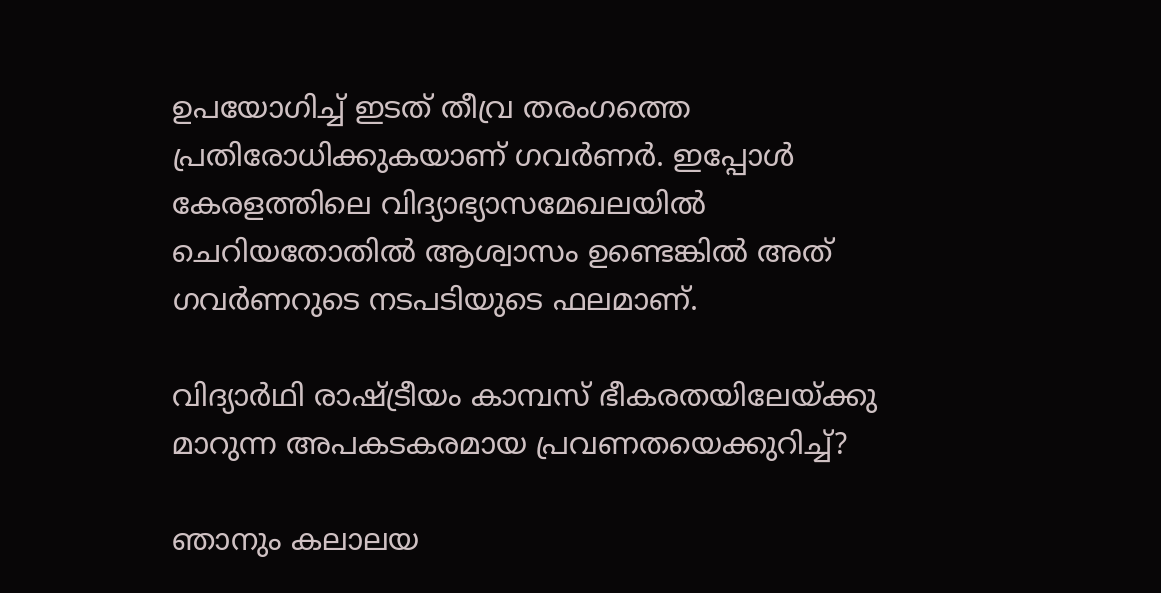ഉപയോഗിച്ച് ഇടത് തീവ്ര തരംഗത്തെ പ്രതിരോധിക്കുകയാണ് ഗവര്‍ണര്‍. ഇപ്പോള്‍ കേരളത്തിലെ വിദ്യാഭ്യാസമേഖലയില്‍ ചെറിയതോതില്‍ ആശ്വാസം ഉണ്ടെങ്കില്‍ അത് ഗവര്‍ണറുടെ നടപടിയുടെ ഫലമാണ്.

വിദ്യാര്‍ഥി രാഷ്‌ട്രീയം കാമ്പസ് ഭീകരതയിലേയ്‌ക്കു മാറുന്ന അപകടകരമായ പ്രവണതയെക്കുറിച്ച്?

ഞാനും കലാലയ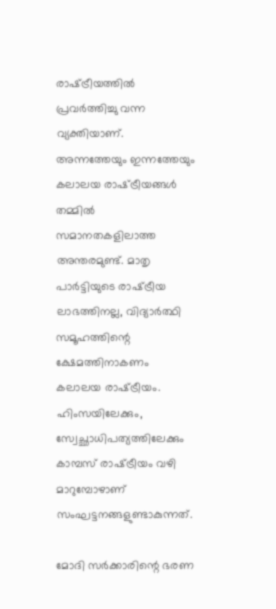രാഷ്‌ട്രീയത്തില്‍ പ്രവര്‍ത്തിച്ചു വന്ന വ്യക്തിയാണ്. അന്നത്തേയും ഇന്നത്തേയും കലാലയ രാഷ്‌ട്രീയങ്ങള്‍ തമ്മില്‍ സമാനതകളിലാത്ത അന്തരമുണ്ട്. മാതൃ പാര്‍ട്ടിയുടെ രാഷ്‌ട്രീയ ലാഭത്തിനല്ല, വിദ്യാര്‍ത്ഥി സമൂഹത്തിന്റെ ക്ഷേമത്തിനാകണം കലാലയ രാഷ്‌ട്രീയം. ഹിംസയിലേക്കും, സ്വേച്ഛാധിപത്യത്തിലേക്കും കാമ്പസ് രാഷ്‌ട്രീയം വഴി മാറുമ്പോഴാണ് സംഘട്ടനങ്ങളുണ്ടാകുന്നത്.

മോദി സര്‍ക്കാരിന്റെ ഭരണ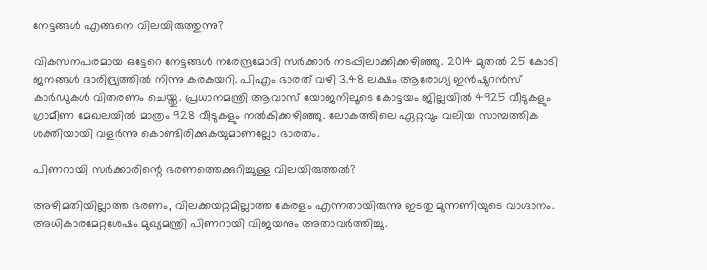നേട്ടങ്ങള്‍ എങ്ങനെ വിലയിരുത്തുന്നു?

വികസനപരമായ ഒട്ടേറെ നേട്ടങ്ങള്‍ നരേന്ദ്രമോദി സര്‍ക്കാര്‍ നടപ്പിലാക്കിക്കഴിഞ്ഞു. 2014 മുതല്‍ 25 കോടി ജനങ്ങള്‍ ദാരിദ്ര്യത്തില്‍ നിന്നു കരകയറി. പിഎം ഭാരത് വഴി 3.48 ലക്ഷം ആരോഗ്യ ഇന്‍ഷുറന്‍സ് കാര്‍ഡുകള്‍ വിതരണം ചെയ്തു. പ്രധാനമന്ത്രി ആവാസ് യോജനിലൂടെ കോട്ടയം ജില്ലയില്‍ 4925 വീടുകളും ഗ്രാമീണ മേഖലയില്‍ മാത്രം 928 വീടുകളും നല്‍കിക്കഴിഞ്ഞു. ലോകത്തിലെ ഏറ്റവും വലിയ സാമ്പത്തിക ശക്തിയായി വളര്‍ന്നു കൊണ്ടിരിക്കുകയുമാണല്ലോ ഭാരതം.

പിണറായി സര്‍ക്കാരിന്റെ ഭരണത്തെക്കുറിച്ചുള്ള വിലയിരുത്തല്‍?

അഴിമതിയില്ലാത്ത ഭരണം, വിലക്കയറ്റമില്ലാത്ത കേരളം എന്നതായിരുന്നു ഇടതു മുന്നണിയുടെ വാഗ്ദാനം. അധികാരമേറ്റശേഷം മുഖ്യമന്ത്രി പിണറായി വിജയനും അതാവര്‍ത്തിച്ചു.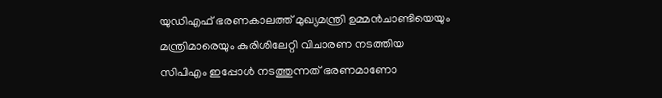യുഡിഎഫ് ഭരണകാലത്ത് മുഖ്യമന്ത്രി ഉമ്മന്‍ചാണ്ടിയെയും മന്ത്രിമാരെയും കുരിശിലേറ്റി വിചാരണ നടത്തിയ സിപിഎം ഇപ്പോള്‍ നടത്തുന്നത് ഭരണമാണോ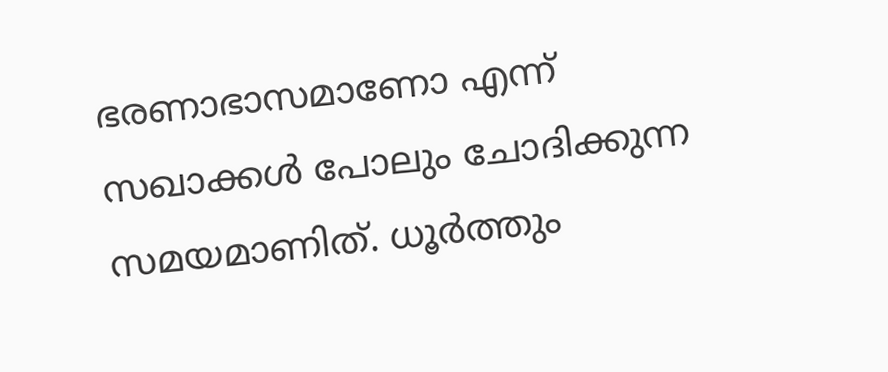ഭരണാഭാസമാണോ എന്ന് സഖാക്കള്‍ പോലും ചോദിക്കുന്ന സമയമാണിത്. ധൂര്‍ത്തും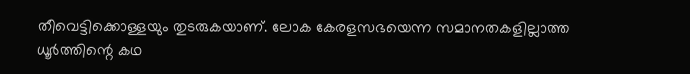തീവെട്ടിക്കൊള്ളയും തുടരുകയാണ്. ലോക കേരളസഭയെന്ന സമാനതകളില്ലാത്ത ധൂര്‍ത്തിന്റെ കഥ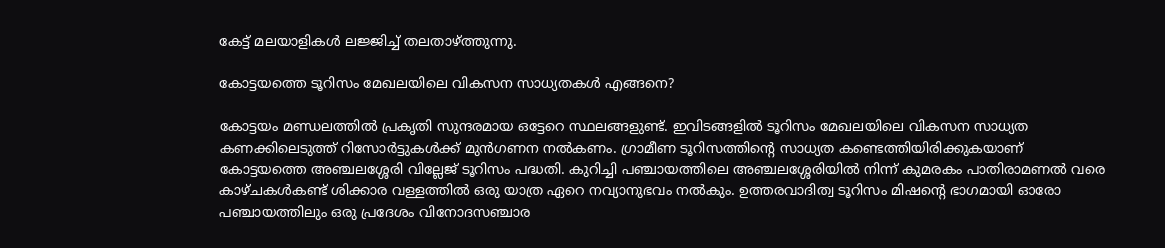കേട്ട് മലയാളികള്‍ ലജ്ജിച്ച് തലതാഴ്‌ത്തുന്നു.

കോട്ടയത്തെ ടൂറിസം മേഖലയിലെ വികസന സാധ്യതകള്‍ എങ്ങനെ?

കോട്ടയം മണ്ഡലത്തില്‍ പ്രകൃതി സുന്ദരമായ ഒട്ടേറെ സ്ഥലങ്ങളുണ്ട്. ഇവിടങ്ങളില്‍ ടൂറിസം മേഖലയിലെ വികസന സാധ്യത കണക്കിലെടുത്ത് റിസോര്‍ട്ടുകള്‍ക്ക് മുന്‍ഗണന നല്‍കണം. ഗ്രാമീണ ടൂറിസത്തിന്റെ സാധ്യത കണ്ടെത്തിയിരിക്കുകയാണ് കോട്ടയത്തെ അഞ്ചലശ്ശേരി വില്ലേജ് ടൂറിസം പദ്ധതി. കുറിച്ചി പഞ്ചായത്തിലെ അഞ്ചലശ്ശേരിയില്‍ നിന്ന് കുമരകം പാതിരാമണല്‍ വരെ കാഴ്ചകള്‍കണ്ട് ശിക്കാര വള്ളത്തില്‍ ഒരു യാത്ര ഏറെ നവ്യാനുഭവം നല്‍കും. ഉത്തരവാദിത്വ ടൂറിസം മിഷന്റെ ഭാഗമായി ഓരോ പഞ്ചായത്തിലും ഒരു പ്രദേശം വിനോദസഞ്ചാര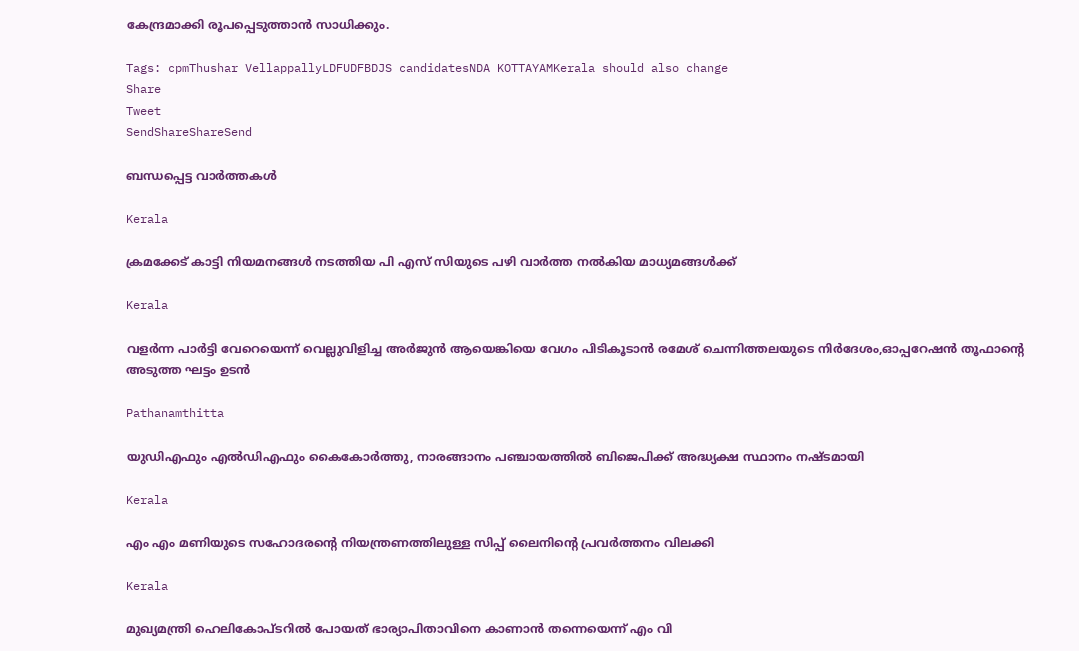കേന്ദ്രമാക്കി രൂപപ്പെടുത്താന്‍ സാധിക്കും.

Tags: cpmThushar VellappallyLDFUDFBDJS candidatesNDA KOTTAYAMKerala should also change
Share
Tweet
SendShareShareSend

ബന്ധപ്പെട്ട വാര്‍ത്തകള്‍

Kerala

ക്രമക്കേട് കാട്ടി നിയമനങ്ങള്‍ നടത്തിയ പി എസ് സിയുടെ പഴി വാര്‍ത്ത നല്‍കിയ മാധ്യമങ്ങള്‍ക്ക്

Kerala

വളര്‍ന്ന പാര്‍ട്ടി വേറെയെന്ന് വെല്ലുവിളിച്ച അര്‍ജുന്‍ ആയെങ്കിയെ വേഗം പിടികൂടാന്‍ രമേശ് ചെന്നിത്തലയുടെ നിര്‍ദേശം,ഓപ്പറേഷന്‍ തൂഫാന്റെ അടുത്ത ഘട്ടം ഉടന്‍

Pathanamthitta

യുഡിഎഫും എല്‍ഡിഎഫും കൈകോര്‍ത്തു, നാരങ്ങാനം പഞ്ചായത്തില്‍ ബിജെപിക്ക് അദ്ധ്യക്ഷ സ്ഥാനം നഷ്ടമായി

Kerala

എം എം മണിയുടെ സഹോദരന്റെ നിയന്ത്രണത്തിലുള്ള സിപ്പ് ലൈനിന്റെ പ്രവര്‍ത്തനം വിലക്കി

Kerala

മുഖ്യമന്ത്രി ഹെലികോപ്ടറില്‍ പോയത് ഭാര്യാപിതാവിനെ കാണാന്‍ തന്നെയെന്ന് എം വി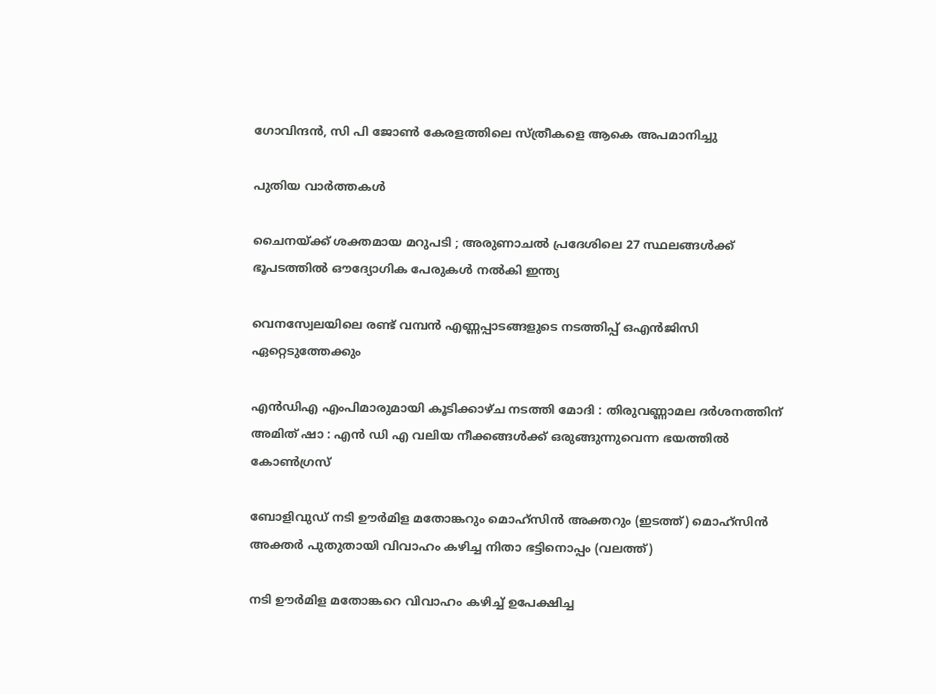ഗോവിന്ദന്‍, സി പി ജോണ്‍ കേരളത്തിലെ സ്ത്രീകളെ ആകെ അപമാനിച്ചു

പുതിയ വാര്‍ത്തകള്‍

ചൈനയ്‌ക്ക് ശക്തമായ മറുപടി ; അരുണാചൽ പ്രദേശിലെ 27 സ്ഥലങ്ങൾക്ക് ഭൂപടത്തിൽ ഔദ്യോഗിക പേരുകൾ നൽകി ഇന്ത്യ

വെനസ്വേലയിലെ രണ്ട് വമ്പന്‍ എണ്ണപ്പാടങ്ങളുടെ നടത്തിപ്പ് ഒഎന്‍ജിസി ഏറ്റെടുത്തേക്കും

എൻഡിഎ എംപിമാരുമായി കൂടിക്കാഴ്ച നടത്തി മോദി : തിരുവണ്ണാമല ദർശനത്തിന് അമിത് ഷാ : എൻ ഡി എ വലിയ നീക്കങ്ങൾക്ക് ഒരുങ്ങുന്നുവെന്ന ഭയത്തിൽ കോൺഗ്രസ്

ബോളിവുഡ് നടി ഊര്‍മിള മതോങ്കറും മൊഹ്സിന്‍ അക്തറും (ഇടത്ത്) മൊഹ്സിന്‍ അക്തര്‍ പുതുതായി വിവാഹം കഴിച്ച നിതാ ഭട്ടിനൊപ്പം (വലത്ത്)

നടി ഊര്‍മിള മതോങ്കറെ വിവാഹം കഴിച്ച് ഉപേക്ഷിച്ച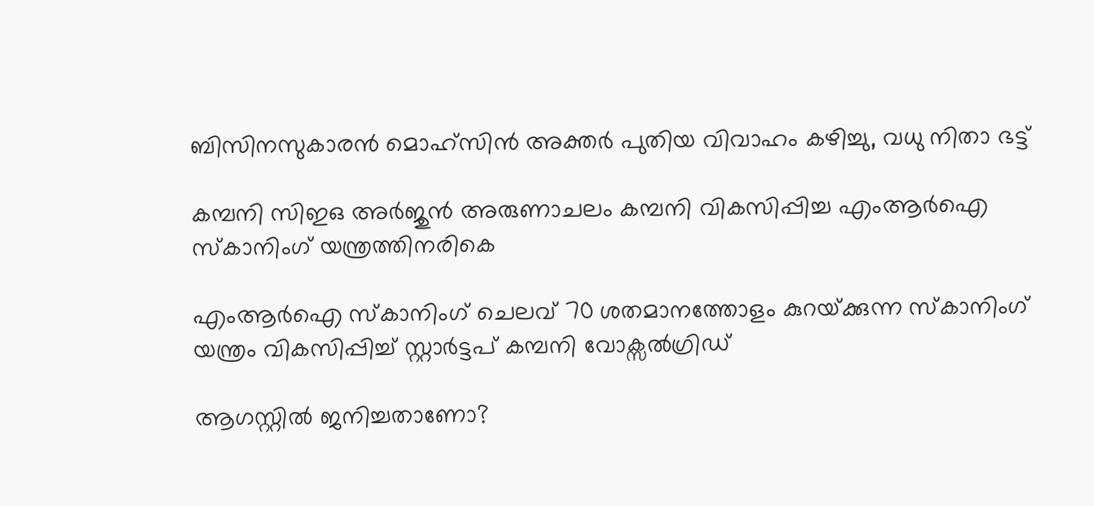ബിസിനസുകാരന്‍ മൊഹ്സിന്‍ അക്തര്‍ പുതിയ വിവാഹം കഴിച്ചു, വധു നിതാ ഭട്ട്

കമ്പനി സിഇഒ അര്‍ജുന്‍ അരുണാചലം കമ്പനി വികസിപ്പിച്ച എംആര്‍ഐ സ്കാനിംഗ് യന്ത്രത്തിനരികെ

എംആര്‍ഐ സ്കാനിംഗ് ചെലവ് 70 ശതമാനത്തോളം കുറയ്‌ക്കുന്ന സ്കാനിംഗ് യന്ത്രം വികസിപ്പിച്ച് സ്റ്റാര്‍ട്ടപ് കമ്പനി വോക്സല്‍ഗ്രിഡ്

ആഗസ്റ്റിൽ ജനിച്ചതാണോ?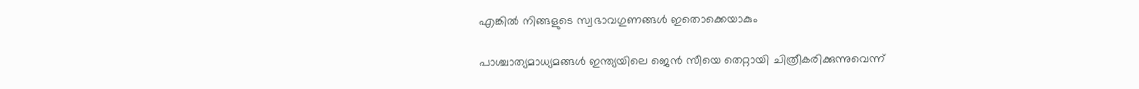എങ്കിൽ നിങ്ങളുടെ സ്വഭാവഗുണങ്ങൾ ഇതൊക്കെയാകും

പാശ്ചാത്യമാധ്യമങ്ങള്‍ ഇന്ത്യയിലെ ജെന്‍ സീയെ തെറ്റായി ചിത്രീകരിക്കുന്നുവെന്ന്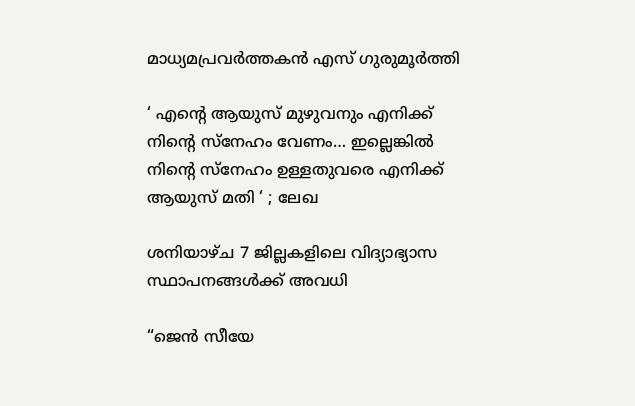മാധ്യമപ്രവര്‍ത്തകന്‍ എസ് ഗുരുമൂര്‍ത്തി

‘ എന്റെ ആയുസ് മുഴുവനും എനിക്ക് നിന്റെ സ്നേഹം വേണം… ഇല്ലെങ്കിൽ നിന്റെ സ്നേഹം ഉള്ളതുവരെ എനിക്ക് ആയുസ് മതി ‘ ; ലേഖ

ശനിയാഴ്ച 7 ജില്ലകളിലെ വിദ്യാഭ്യാസ സ്ഥാപനങ്ങള്‍ക്ക് അവധി

“ജെന്‍ സീയേ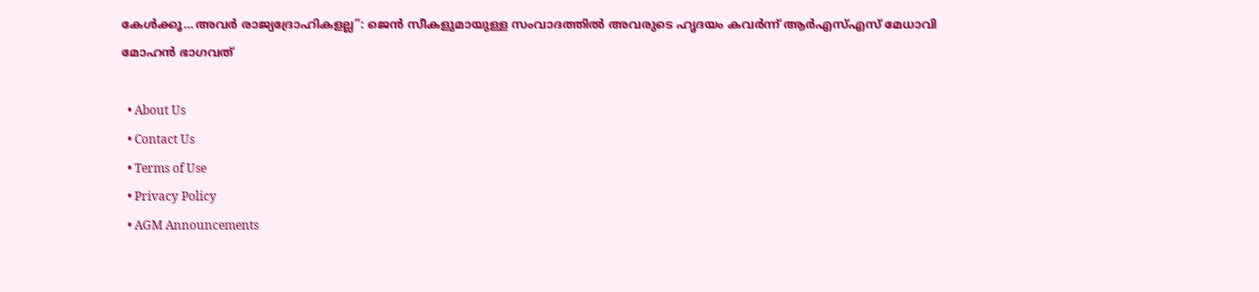കേള്‍ക്കൂ…അവര്‍ രാജ്യദ്രോഹികളല്ല”: ജെന്‍ സീകളുമായുള്ള സംവാദത്തില്‍ അവരുടെ ഹൃദയം കവര്‍ന്ന് ആര്‍എസ്എസ് മേധാവി മോഹന്‍ ഭാഗവത്

  • About Us
  • Contact Us
  • Terms of Use
  • Privacy Policy
  • AGM Announcements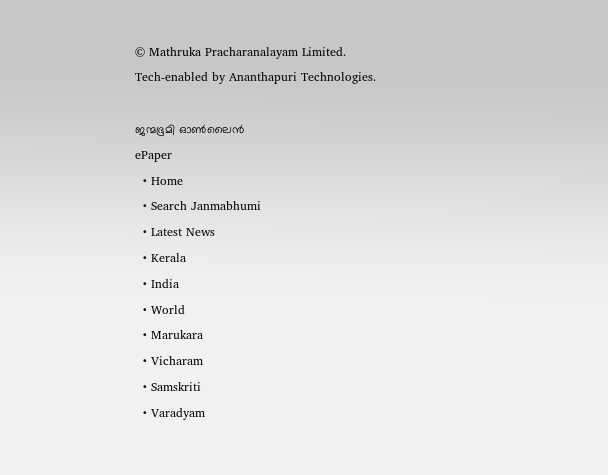© Mathruka Pracharanalayam Limited.
Tech-enabled by Ananthapuri Technologies.

ജന്മഭൂമി ഓണ്‍ലൈന്‍
ePaper
  • Home
  • Search Janmabhumi
  • Latest News
  • Kerala
  • India
  • World
  • Marukara
  • Vicharam
  • Samskriti
  • Varadyam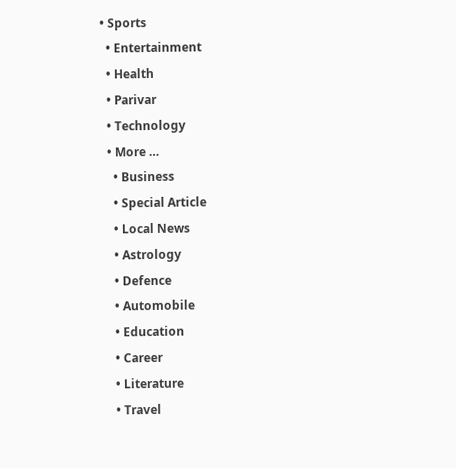• Sports
  • Entertainment
  • Health
  • Parivar
  • Technology
  • More …
    • Business
    • Special Article
    • Local News
    • Astrology
    • Defence
    • Automobile
    • Education
    • Career
    • Literature
    • Travel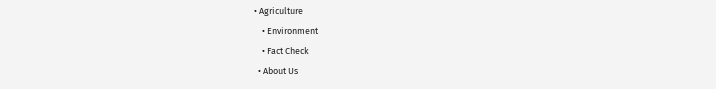• Agriculture
    • Environment
    • Fact Check
  • About Us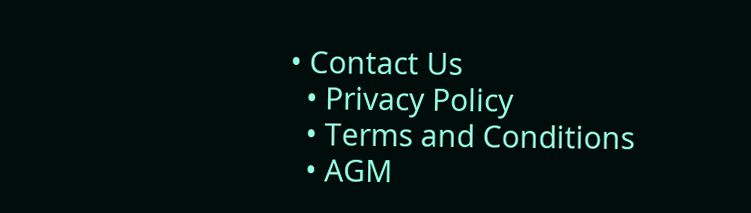• Contact Us
  • Privacy Policy
  • Terms and Conditions
  • AGM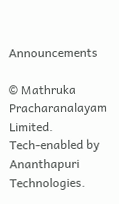Announcements

© Mathruka Pracharanalayam Limited.
Tech-enabled by Ananthapuri Technologies.